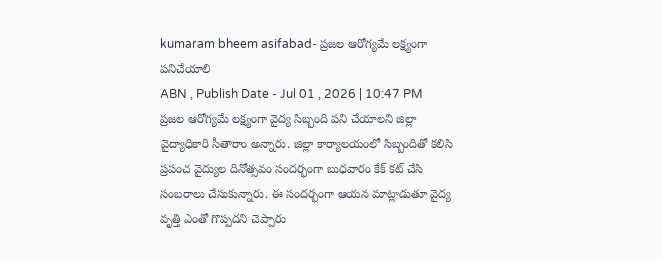kumaram bheem asifabad- ప్రజల ఆరోగ్యమే లక్ష్యంగా పనిచేయాలి
ABN , Publish Date - Jul 01 , 2026 | 10:47 PM
ప్రజల ఆరోగ్యమే లక్ష్యంగా వైద్య సిబ్బంది పని చేయాలని జిల్లా వైద్యాధికారి సీతారాం అన్నారు. జిల్లా కార్యాలయంలో సిబ్బందితో కలిసి ప్రపంచ వైద్యుల దినోత్సవం సందర్భంగా బుధవారం కేక్ కట్ చేసి సంబరాలు చేసుకున్నారు. ఈ సందర్భంగా ఆయన మాట్లాడుతూ వైద్య వృత్తి ఎంతో గొప్పదని చెప్పారు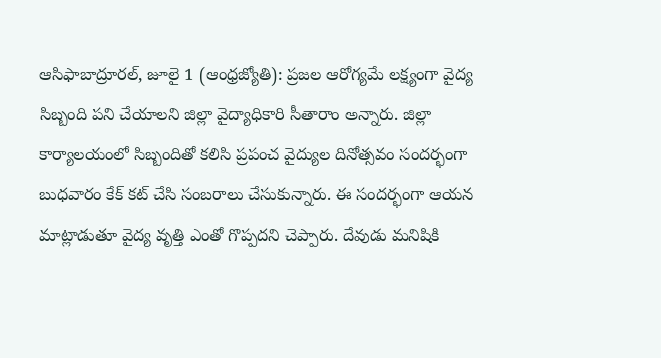ఆసిఫాబాద్రూరల్, జూలై 1 (ఆంధ్రజ్యోతి): ప్రజల ఆరోగ్యమే లక్ష్యంగా వైద్య సిబ్బంది పని చేయాలని జిల్లా వైద్యాధికారి సీతారాం అన్నారు. జిల్లా కార్యాలయంలో సిబ్బందితో కలిసి ప్రపంచ వైద్యుల దినోత్సవం సందర్భంగా బుధవారం కేక్ కట్ చేసి సంబరాలు చేసుకున్నారు. ఈ సందర్భంగా ఆయన మాట్లాడుతూ వైద్య వృత్తి ఎంతో గొప్పదని చెప్పారు. దేవుడు మనిషికి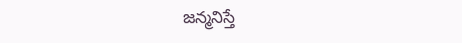జన్మనిస్తే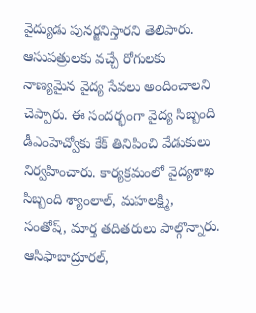వైద్యుడు పునర్జనిస్తారని తెలిపారు. ఆసుపత్రులకు వచ్చే రోగులకు నాణ్యమైన వైద్య సేవలు అందించాలని చెప్పారు. ఈ సందర్భంగా వైద్య సిబ్బంది డీఎంహెచ్వోకు కేక్ తినిపించి వేడుకులు నిర్వహించారు. కార్యక్రమంలో వైద్యశాఖ సిబ్బంది శ్యాంలాల్, మహలక్ష్మి, సంతోష్, మార్త తదితరులు పాల్గొన్నారు.
ఆసిఫాబాద్రూరల్,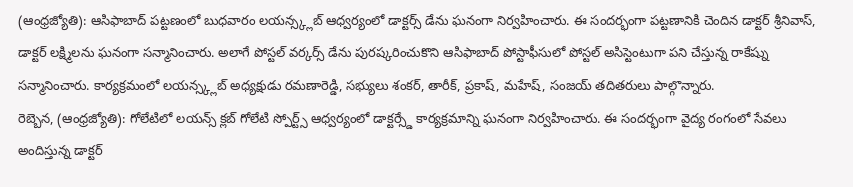(ఆంధ్రజ్యోతి): ఆసిఫాబాద్ పట్టణంలో బుధవారం లయన్స్క్లబ్ ఆధ్వర్యంలో డాక్టర్స్ డేను ఘనంగా నిర్వహించారు. ఈ సందర్భంగా పట్టణానికి చెందిన డాక్టర్ శ్రీనివాస్, డాక్టర్ లక్ష్మిలను ఘనంగా సన్మానించారు. అలాగే పోస్టల్ వర్కర్స్ డేను పురష్కరించుకొని ఆసిఫాబాద్ పోస్టాఫీసులో పోస్టల్ అసిస్టెంటుగా పని చేస్తున్న రాకేష్ను సన్మానించారు. కార్యక్రమంలో లయన్స్క్లబ్ అధ్యక్షుడు రమణారెడ్డి, సభ్యులు శంకర్, తారీక్, ప్రకాష్, మహేష్, సంజయ్ తదితరులు పాల్గొన్నారు.
రెబ్బెన, (ఆంధ్రజ్యోతి): గోలేటిలో లయన్స్ క్లబ్ గోలేటి స్పోర్ట్స్ ఆధ్వర్యంలో డాక్టర్స్డే కార్యక్రమాన్ని ఘనంగా నిర్వహించారు. ఈ సందర్భంగా వైద్య రంగంలో సేవలు అందిస్తున్న డాక్టర్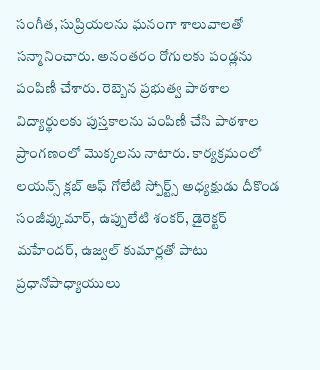సంగీత, సుప్రియలను ఘనంగా శాలువాలతో సన్మానించారు. అనంతరం రోగులకు పండ్లను పంపిణీ చేశారు. రెబ్బెన ప్రభుత్వ పాఠశాల విద్యార్థులకు పుస్తకాలను పంపిణీ చేసి పాఠశాల ప్రాంగణంలో మొక్కలను నాటారు. కార్యక్రమంలో లయన్స్ క్లబ్ ఆఫ్ గోలేటి స్పోర్ట్స్ అధ్యక్షుడు దీకొండ సంజీవ్కుమార్, ఉప్పులేటి శంకర్, డైరెక్టర్ మహేందర్, ఉజ్వల్ కుమార్లతో పాటు ప్రధానోపాధ్యాయులు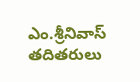ఎం.శ్రీనివాస్ తదితరులు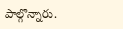పాల్గొన్నారు.